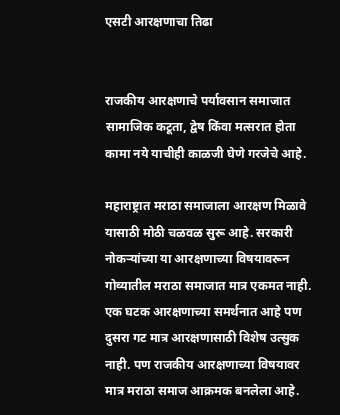एसटी आरक्षणाचा तिढा


राजकीय आरक्षणाचे पर्यावसान समाजात सामाजिक कटूता, द्वेष किंवा मत्सरात होता कामा नये याचीही काळजी घेणे गरजेचे आहे.

महाराष्ट्रात मराठा समाजाला आरक्षण मिळावे यासाठी मोठी चळवळ सुरू आहे. सरकारी नोकऱ्यांच्या या आरक्षणाच्या विषयावरून गोव्यातील मराठा समाजात मात्र एकमत नाही. एक घटक आरक्षणाच्या समर्थनात आहे पण दुसरा गट मात्र आरक्षणासाठी विशेष उत्सुक नाही. पण राजकीय आरक्षणाच्या विषयावर मात्र मराठा समाज आक्रमक बनलेला आहे.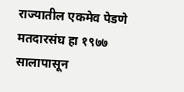राज्यातील एकमेव पेडणे मतदारसंघ हा १९७७ सालापासून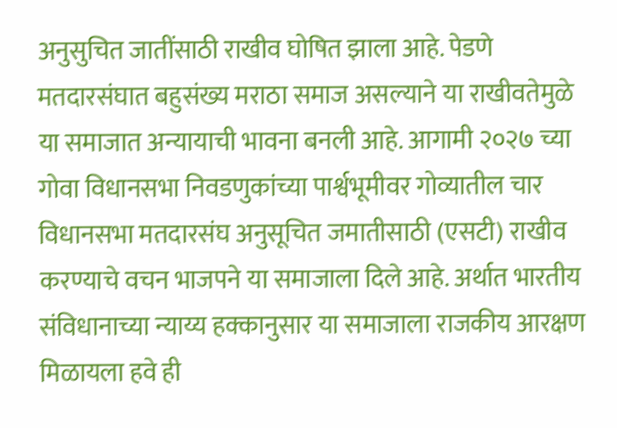अनुसुचित जातींसाठी राखीव घोषित झाला आहे. पेडणे मतदारसंघात बहुसंख्य मराठा समाज असल्याने या राखीवतेमुळे या समाजात अन्यायाची भावना बनली आहे. आगामी २०२७ च्या गोवा विधानसभा निवडणुकांच्या पार्श्वभूमीवर गोव्यातील चार विधानसभा मतदारसंघ अनुसूचित जमातीसाठी (एसटी) राखीव करण्याचे वचन भाजपने या समाजाला दिले आहे. अर्थात भारतीय संविधानाच्या न्याय्य हक्कानुसार या समाजाला राजकीय आरक्षण मिळायला हवे ही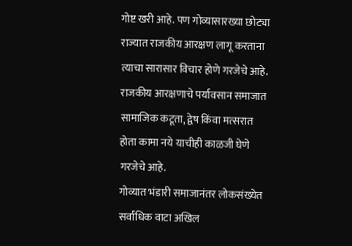गोष्ट खरी आहे. पण गोव्यासारख्या छोट्या राज्यात राजकीय आरक्षण लागू करताना त्याचा सारासार विचार होणे गरजेचे आहे. राजकीय आरक्षणाचे पर्यावसान समाजात सामाजिक कटूता, द्वेष किंवा मत्सरात होता कामा नये याचीही काळजी घेणे गरजेचे आहे.
गोव्यात भंडारी समाजानंतर लोकसंख्येत सर्वांधिक वाटा अखिल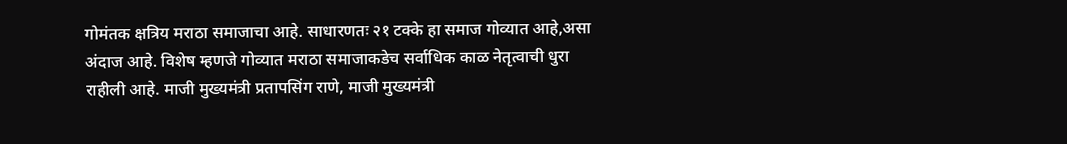गोमंतक क्षत्रिय मराठा समाजाचा आहे. साधारणतः २१ टक्के हा समाज गोव्यात आहे,असा अंदाज आहे. विशेष म्हणजे गोव्यात मराठा समाजाकडेच सर्वाधिक काळ नेतृत्वाची धुरा राहीली आहे. माजी मुख्यमंत्री प्रतापसिंग राणे, माजी मुख्यमंत्री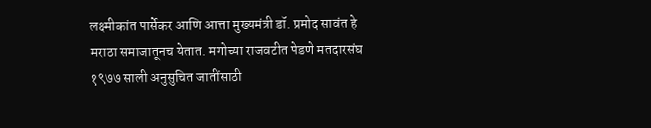लक्ष्मीकांत पार्सेकर आणि आत्ता मुख्यमंत्री डॉ. प्रमोद सावंत हे मराठा समाजातूनच येतात. मगोच्या राजवटीत पेडणे मतदारसंघ १९७७ साली अनुसुचित जातींसाठी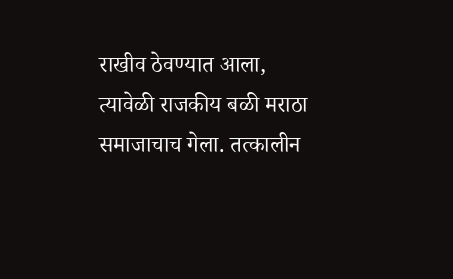राखीव ठेवण्यात आला, त्यावेळी राजकीय बळी मराठा समाजाचाच गेला. तत्कालीन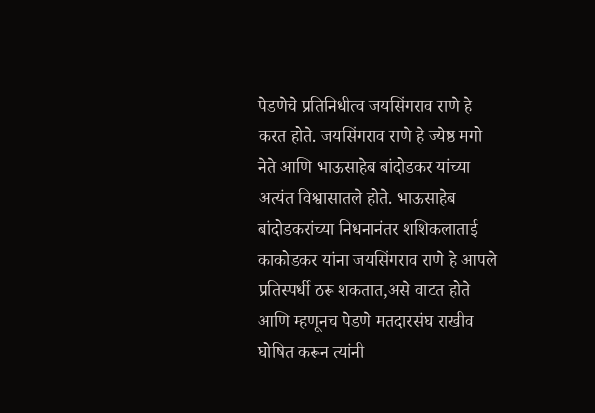पेडणेचे प्रतिनिधीत्व जयसिंगराव राणे हे करत होते. जयसिंगराव राणे हे ज्येष्ठ मगो नेते आणि भाऊसाहेब बांदोडकर यांच्या अत्यंत विश्वासातले होते. भाऊसाहेब बांदोडकरांच्या निधनानंतर शशिकलाताई काकोडकर यांना जयसिंगराव राणे हे आपले प्रतिस्पर्धी ठरू शकतात,असे वाटत होते आणि म्हणूनच पेडणे मतदारसंघ राखीव घोषित करून त्यांनी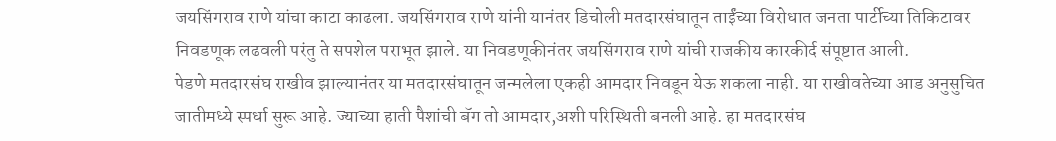जयसिंगराव राणे यांचा काटा काढला. जयसिंगराव राणे यांनी यानंतर डिचोली मतदारसंघातून ताईंच्या विरोधात जनता पार्टीच्या तिकिटावर निवडणूक लढवली परंतु ते सपशेल पराभूत झाले. या निवडणूकीनंतर जयसिंगराव राणे यांची राजकीय कारकीर्द संपूष्टात आली.
पेडणे मतदारसंघ राखीव झाल्यानंतर या मतदारसंघातून जन्मलेला एकही आमदार निवडून येऊ शकला नाही. या राखीवतेच्या आड अनुसुचित जातीमध्ये स्पर्धा सुरू आहे. ज्याच्या हाती पैशांची बॅग तो आमदार,अशी परिस्थिती बनली आहे. हा मतदारसंघ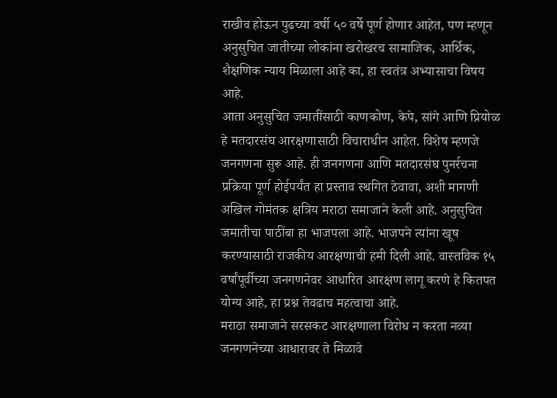राखीव होऊन पुढच्या वर्षी ५० वर्षे पूर्ण होणार आहेत, पण म्हणून अनुसुचित जातीच्या लोकांना खरोखरच सामाजिक, आर्थिक, शैक्षणिक न्याय मिळाला आहे का, हा स्वतंत्र अभ्यासाचा विषय आहे.
आता अनुसुचित जमातींसाठी काणकोण, केपे, सांगे आणि प्रियोळ हे मतदारसंघ आरक्षणासाठी विचाराधीन आहेत. विशेष म्हणजे जनगणना सुरू आहे. ही जनगणना आणि मतदारसंघ पुनर्रचना प्रक्रिया पूर्ण होईपर्यंत हा प्रस्ताव स्थगित ठेवावा, अशी मागणी अखिल गोमंतक क्षत्रिय मराठा समाजाने केली आहे. अनुसुचित जमातीचा पाठींबा हा भाजपला आहे. भाजपने त्यांना खूष करण्यासाठी राजकीय आरक्षणाची हमी दिली आहे. वास्तविक १५ वर्षांपूर्वीच्या जनगणनेवर आधारित आरक्षण लागू करणे हे कितपत योग्य आहे, हा प्रश्न तेवढाच महत्वाचा आहे.
मराठा समाजाने सरसकट आरक्षणाला विरोध न करता नव्या जनगणनेच्या आधारावर ते मिळावे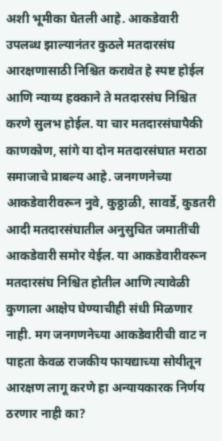अशी भूमीका घेतली आहे. आकडेवारी उपलब्ध झाल्यानंतर कुठले मतदारसंघ आरक्षणासाठी निश्चित करावेत हे स्पष्ट होईल आणि न्याय्य हक्काने ते मतदारसंघ निश्चित करणे सुलभ होईल. या चार मतदारसंघापैकी काणकोण, सांगे या दोन मतदारसंघात मराठा समाजाचे प्राबल्य आहे. जनगणनेच्या आकडेवारीवरून नुवे, कुठ्ठाळी, सावर्डे, कुडतरी आदी मतदारसंघातील अनुसुचित जमातींची आकडेवारी समोर येईल. या आकडेवारीवरून मतदारसंघ निश्चित होतील आणि त्यावेळी कुणाला आक्षेप घेण्याचीही संधी मिळणार नाही. मग जनगणनेच्या आकडेवारीची वाट न पाहता केवळ राजकीय फायद्याच्या सोयीतून आरक्षण लागू करणे हा अन्यायकारक निर्णय ठरणार नाही का?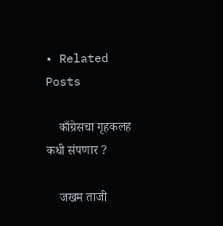• Related Posts

    काँग्रेसचा गृहकलह कधी संपणार ?

    जखम ताजी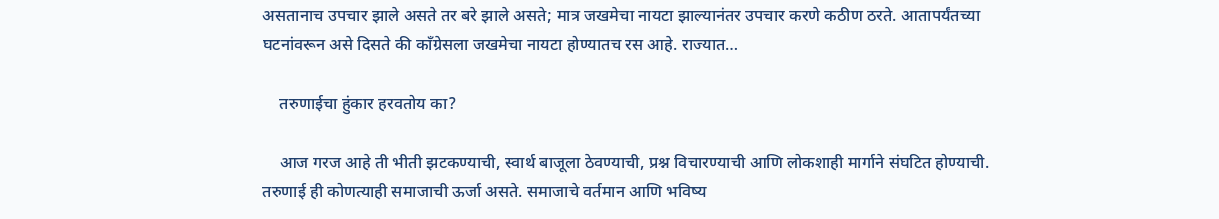असतानाच उपचार झाले असते तर बरे झाले असते; मात्र जखमेचा नायटा झाल्यानंतर उपचार करणे कठीण ठरते. आतापर्यंतच्या घटनांवरून असे दिसते की काँग्रेसला जखमेचा नायटा होण्यातच रस आहे. राज्यात…

    तरुणाईचा हुंकार हरवतोय का?

    आज गरज आहे ती भीती झटकण्याची, स्वार्थ बाजूला ठेवण्याची, प्रश्न विचारण्याची आणि लोकशाही मार्गाने संघटित होण्याची. तरुणाई ही कोणत्याही समाजाची ऊर्जा असते. समाजाचे वर्तमान आणि भविष्य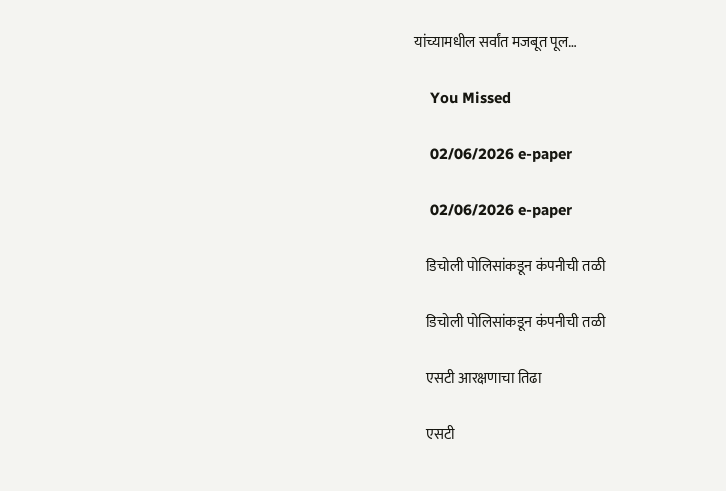यांच्यामधील सर्वांत मजबूत पूल…

    You Missed

    02/06/2026 e-paper

    02/06/2026 e-paper

    डिचोली पोलिसांकडून कंपनीची तळी

    डिचोली पोलिसांकडून कंपनीची तळी

    एसटी आरक्षणाचा तिढा

    एसटी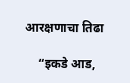आरक्षणाचा तिढा

    “इकडे आड,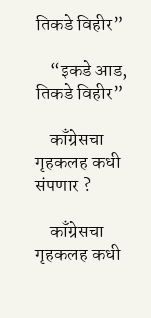तिकडे विहीर”

    “इकडे आड, तिकडे विहीर”

    काँग्रेसचा गृहकलह कधी संपणार ?

    काँग्रेसचा गृहकलह कधी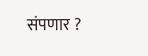संपणार ?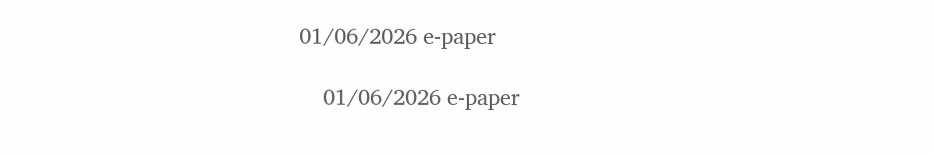01/06/2026 e-paper

    01/06/2026 e-paper